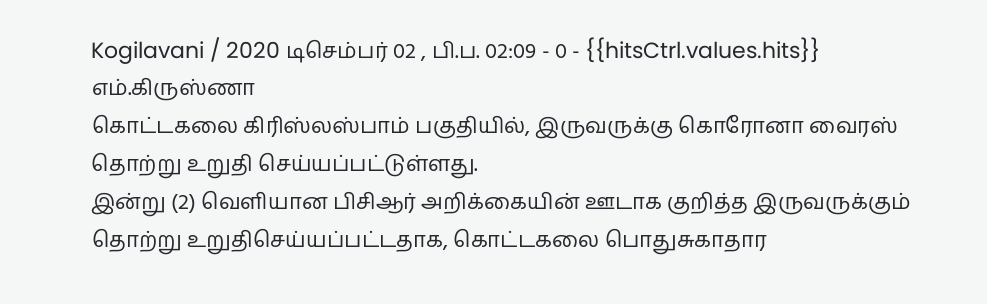Kogilavani / 2020 டிசெம்பர் 02 , பி.ப. 02:09 - 0 - {{hitsCtrl.values.hits}}
எம்.கிருஸ்ணா
கொட்டகலை கிரிஸ்லஸ்பாம் பகுதியில், இருவருக்கு கொரோனா வைரஸ் தொற்று உறுதி செய்யப்பட்டுள்ளது.
இன்று (2) வெளியான பிசிஆர் அறிக்கையின் ஊடாக குறித்த இருவருக்கும் தொற்று உறுதிசெய்யப்பட்டதாக, கொட்டகலை பொதுசுகாதார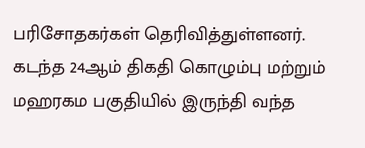பரிசோதகர்கள் தெரிவித்துள்ளனர்.
கடந்த 24ஆம் திகதி கொழும்பு மற்றும் மஹரகம பகுதியில் இருந்தி வந்த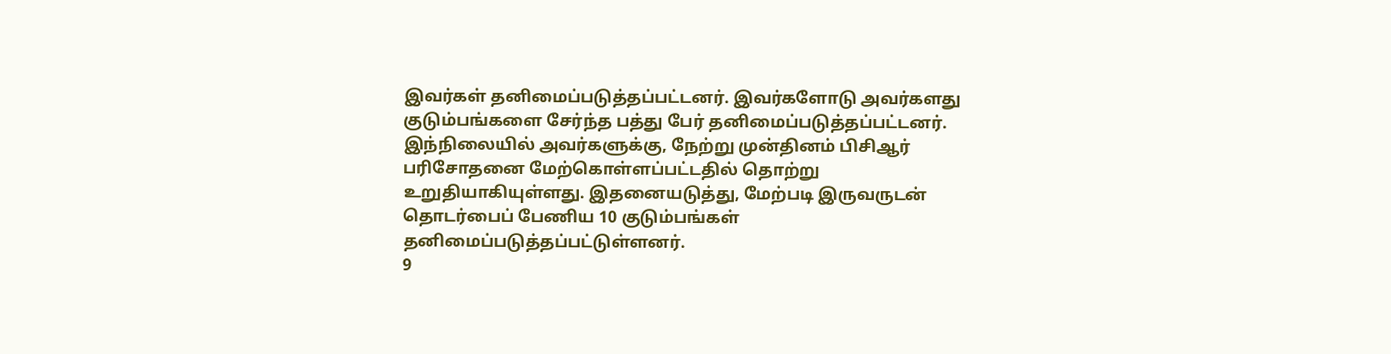இவர்கள் தனிமைப்படுத்தப்பட்டனர். இவர்களோடு அவர்களது குடும்பங்களை சேர்ந்த பத்து பேர் தனிமைப்படுத்தப்பட்டனர்.
இந்நிலையில் அவர்களுக்கு, நேற்று முன்தினம் பிசிஆர் பரிசோதனை மேற்கொள்ளப்பட்டதில் தொற்று உறுதியாகியுள்ளது. இதனையடுத்து, மேற்படி இருவருடன் தொடர்பைப் பேணிய 10 குடும்பங்கள் தனிமைப்படுத்தப்பட்டுள்ளனர்.
9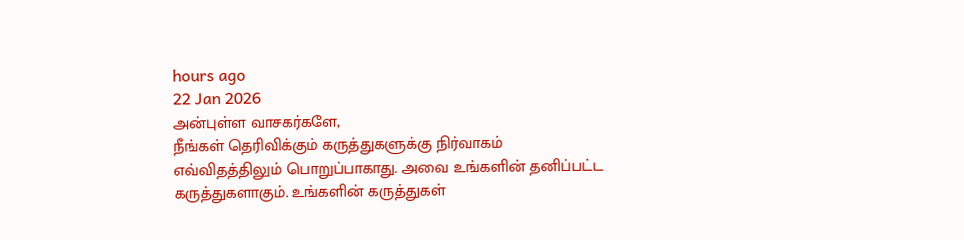hours ago
22 Jan 2026
அன்புள்ள வாசகர்களே,
நீங்கள் தெரிவிக்கும் கருத்துகளுக்கு நிர்வாகம் எவ்விதத்திலும் பொறுப்பாகாது. அவை உங்களின் தனிப்பட்ட கருத்துகளாகும். உங்களின் கருத்துகள்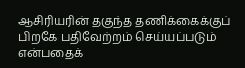ஆசிரியரின் தகுந்த தணிக்கைக்குப் பிறகே பதிவேற்றம் செய்யப்படும் என்பதைக்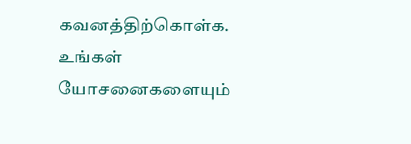கவனத்திற்கொள்க. உங்கள் யோசனைகளையும்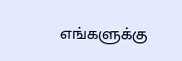எங்களுக்கு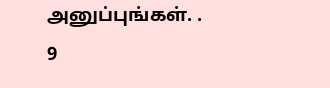அனுப்புங்கள். .
9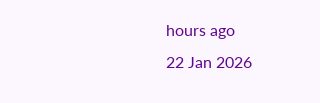hours ago
22 Jan 2026